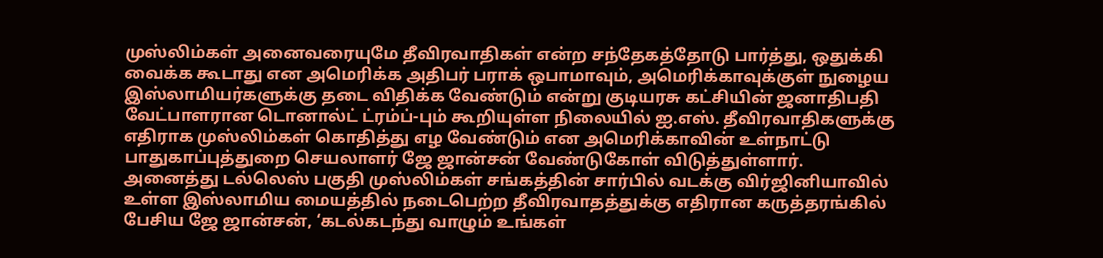முஸ்லிம்கள் அனைவரையுமே தீவிரவாதிகள் என்ற சந்தேகத்தோடு பார்த்து, ஒதுக்கி வைக்க கூடாது என அமெரிக்க அதிபர் பராக் ஒபாமாவும், அமெரிக்காவுக்குள் நுழைய இஸ்லாமியர்களுக்கு தடை விதிக்க வேண்டும் என்று குடியரசு கட்சியின் ஜனாதிபதி வேட்பாளரான டொனால்ட் ட்ரம்ப்-பும் கூறியுள்ள நிலையில் ஐ.எஸ். தீவிரவாதிகளுக்கு எதிராக முஸ்லிம்கள் கொதித்து எழ வேண்டும் என அமெரிக்காவின் உள்நாட்டு பாதுகாப்புத்துறை செயலாளர் ஜே ஜான்சன் வேண்டுகோள் விடுத்துள்ளார்.
அனைத்து டல்லெஸ் பகுதி முஸ்லிம்கள் சங்கத்தின் சார்பில் வடக்கு விர்ஜினியாவில் உள்ள இஸ்லாமிய மையத்தில் நடைபெற்ற தீவிரவாதத்துக்கு எதிரான கருத்தரங்கில் பேசிய ஜே ஜான்சன், ‘கடல்கடந்து வாழும் உங்கள்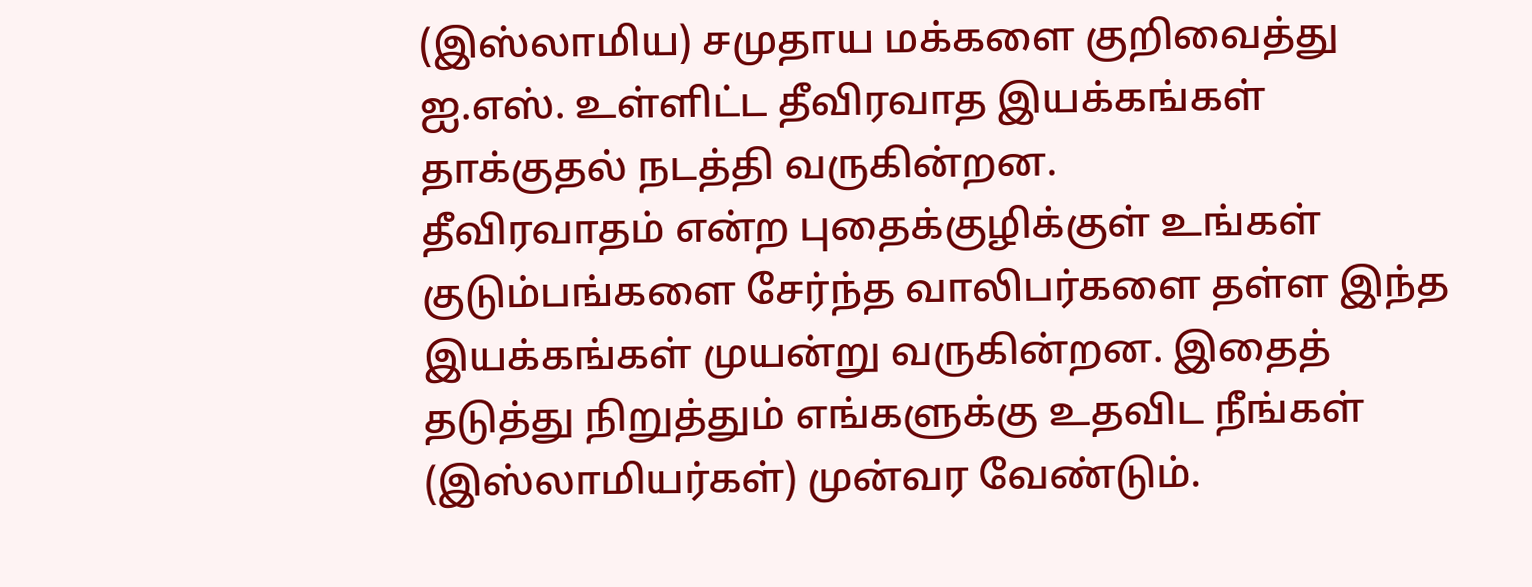(இஸ்லாமிய) சமுதாய மக்களை குறிவைத்து ஐ.எஸ். உள்ளிட்ட தீவிரவாத இயக்கங்கள் தாக்குதல் நடத்தி வருகின்றன.
தீவிரவாதம் என்ற புதைக்குழிக்குள் உங்கள் குடும்பங்களை சேர்ந்த வாலிபர்களை தள்ள இந்த இயக்கங்கள் முயன்று வருகின்றன. இதைத் தடுத்து நிறுத்தும் எங்களுக்கு உதவிட நீங்கள் (இஸ்லாமியர்கள்) முன்வர வேண்டும்.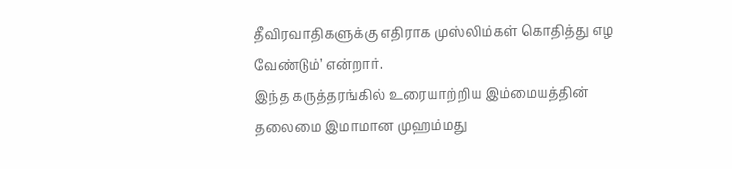தீவிரவாதிகளுக்கு எதிராக முஸ்லிம்கள் கொதித்து எழ வேண்டும்’ என்றார்.
இந்த கருத்தரங்கில் உரையாற்றிய இம்மையத்தின் தலைமை இமாமான முஹம்மது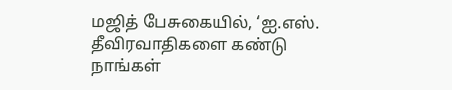மஜித் பேசுகையில், ‘ஐ.எஸ். தீவிரவாதிகளை கண்டு நாங்கள்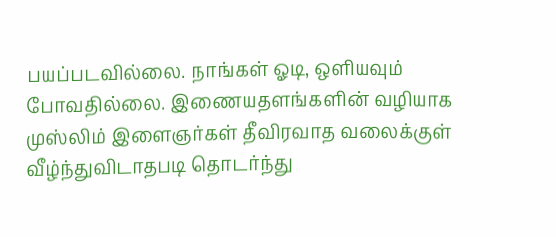பயப்படவில்லை. நாங்கள் ஓடி, ஒளியவும் போவதில்லை. இணையதளங்களின் வழியாக முஸ்லிம் இளைஞர்கள் தீவிரவாத வலைக்குள் வீழ்ந்துவிடாதபடி தொடர்ந்து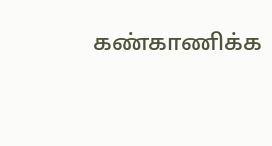கண்காணிக்க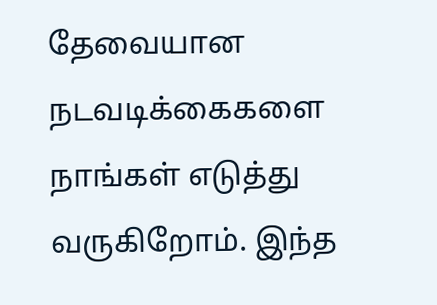தேவையான நடவடிக்கைகளை நாங்கள் எடுத்து வருகிறோம். இந்த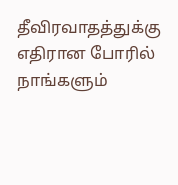தீவிரவாதத்துக்கு எதிரான போரில் நாங்களும்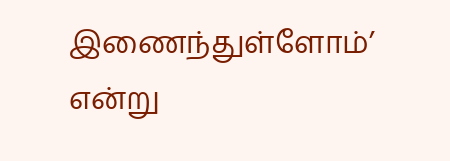இணைந்துள்ளோம்’ என்று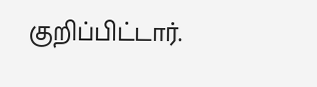குறிப்பிட்டார்.